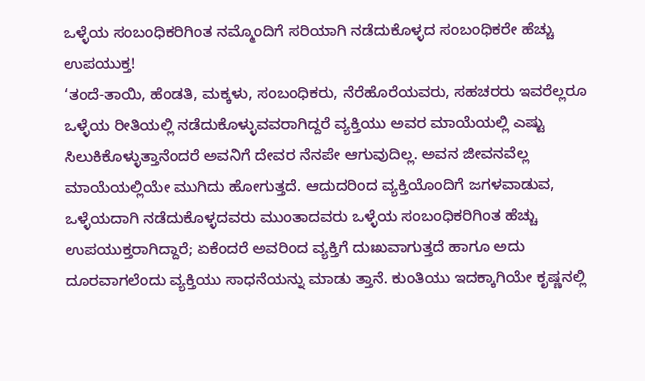ಒಳ್ಳೆಯ ಸಂಬಂಧಿಕರಿಗಿಂತ ನಮ್ಮೊಂದಿಗೆ ಸರಿಯಾಗಿ ನಡೆದುಕೊಳ್ಳದ ಸಂಬಂಧಿಕರೇ ಹೆಚ್ಚು ಉಪಯುಕ್ತ!
‘ತಂದೆ-ತಾಯಿ, ಹೆಂಡತಿ, ಮಕ್ಕಳು, ಸಂಬಂಧಿಕರು, ನೆರೆಹೊರೆಯವರು, ಸಹಚರರು ಇವರೆಲ್ಲರೂ ಒಳ್ಳೆಯ ರೀತಿಯಲ್ಲಿ ನಡೆದುಕೊಳ್ಳುವವರಾಗಿದ್ದರೆ ವ್ಯಕ್ತಿಯು ಅವರ ಮಾಯೆಯಲ್ಲಿ ಎಷ್ಟು ಸಿಲುಕಿಕೊಳ್ಳುತ್ತಾನೆಂದರೆ ಅವನಿಗೆ ದೇವರ ನೆನಪೇ ಆಗುವುದಿಲ್ಲ. ಅವನ ಜೀವನವೆಲ್ಲ ಮಾಯೆಯಲ್ಲಿಯೇ ಮುಗಿದು ಹೋಗುತ್ತದೆ. ಆದುದರಿಂದ ವ್ಯಕ್ತಿಯೊಂದಿಗೆ ಜಗಳವಾಡುವ, ಒಳ್ಳೆಯದಾಗಿ ನಡೆದುಕೊಳ್ಳದವರು ಮುಂತಾದವರು ಒಳ್ಳೆಯ ಸಂಬಂಧಿಕರಿಗಿಂತ ಹೆಚ್ಚು ಉಪಯುಕ್ತರಾಗಿದ್ದಾರೆ; ಏಕೆಂದರೆ ಅವರಿಂದ ವ್ಯಕ್ತಿಗೆ ದುಃಖವಾಗುತ್ತದೆ ಹಾಗೂ ಅದು ದೂರವಾಗಲೆಂದು ವ್ಯಕ್ತಿಯು ಸಾಧನೆಯನ್ನು ಮಾಡು ತ್ತಾನೆ. ಕುಂತಿಯು ಇದಕ್ಕಾಗಿಯೇ ಕೃಷ್ಣನಲ್ಲಿ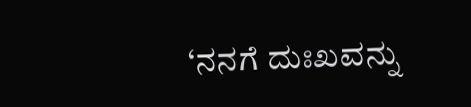‘ನನಗೆ ದುಃಖವನ್ನು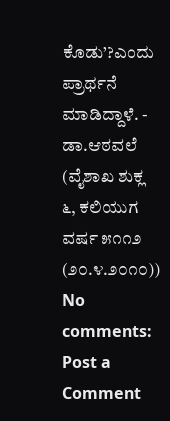ಕೊಡು’?ಎಂದು ಪ್ರಾರ್ಥನೆ ಮಾಡಿದ್ದಾಳೆ. - ಡಾ.ಆಠವಲೆ (ವೈಶಾಖ ಶುಕ್ಲ ೬, ಕಲಿಯುಗ ವರ್ಷ ೫೧೧೨ (೨೦.೪.೨೦೧೦))
No comments:
Post a Comment